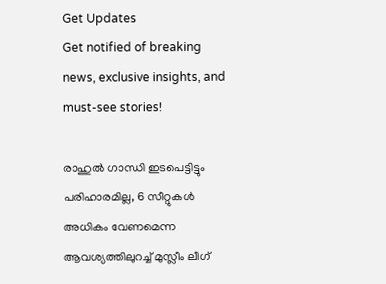Get Updates
Get notified of breaking news, exclusive insights, and must-see stories!

രാഹുൽ ഗാന്ധി ഇടപെട്ടിട്ടും പരിഹാരമില്ല, 6 സീറ്റുകൾ അധികം വേണമെന്ന ആവശ്യത്തിലുറച്ച് മുസ്ലീം ലീഗ്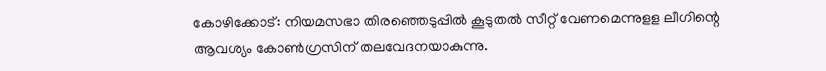കോഴിക്കോട്: നിയമസഭാ തിരഞ്ഞെടുപ്പില്‍ കൂടുതല്‍ സീറ്റ് വേണമെന്നുളള ലീഗിന്റെ ആവശ്യം കോണ്‍ഗ്രസിന് തലവേദനയാകുന്നു.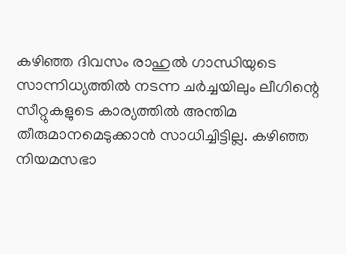കഴിഞ്ഞ ദിവസം രാഹുല്‍ ഗാന്ധിയുടെ സാന്നിധ്യത്തില്‍ നടന്ന ചര്‍ച്ചയിലും ലീഗിന്റെ സീറ്റുകളുടെ കാര്യത്തില്‍ അന്തിമ തീരുമാനമെടുക്കാന്‍ സാധിച്ചിട്ടില്ല. കഴിഞ്ഞ നിയമസഭാ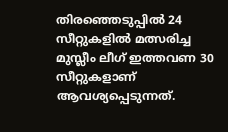തിരഞ്ഞെടുപ്പില്‍ 24 സീറ്റുകളില്‍ മത്സരിച്ച മുസ്ലീം ലീഗ് ഇത്തവണ 30 സീറ്റുകളാണ് ആവശ്യപ്പെടുന്നത്.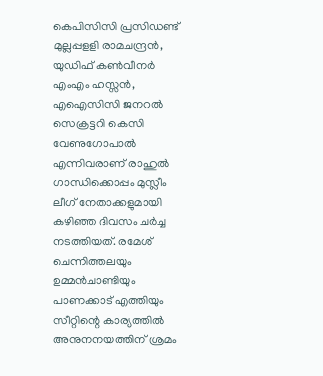കെപിസിസി പ്രസിഡണ്ട് മുല്ലപ്പളളി രാമചന്ദ്രന്‍, യുഡിഫ് കണ്‍വീനര്‍ എംഎം ഹസ്സന്‍, എഐസിസി ജനറല്‍ സെക്രട്ടറി കെസി വേണുഗോപാല്‍ എന്നിവരാണ് രാഹുല്‍ ഗാന്ധിക്കൊപ്പം മുസ്ലീം ലീഗ് നേതാക്കളുമായി കഴിഞ്ഞ ദിവസം ചര്‍ച്ച നടത്തിയത്. രമേശ് ചെന്നിത്തലയും ഉമ്മന്‍ചാണ്ടിയും പാണക്കാട് എത്തിയും സീറ്റിന്റെ കാര്യത്തില്‍ അനുനനയത്തിന് ശ്രമം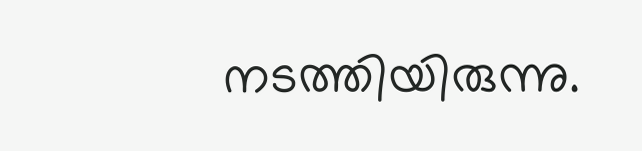നടത്തിയിരുന്നു.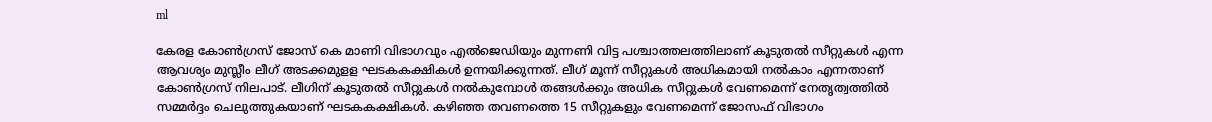ml

കേരള കോണ്‍ഗ്രസ് ജോസ് കെ മാണി വിഭാഗവും എല്‍ജെഡിയും മുന്നണി വിട്ട പശ്ചാത്തലത്തിലാണ് കൂടുതല്‍ സീറ്റുകള്‍ എന്ന ആവശ്യം മുസ്ലീം ലീഗ് അടക്കമുളള ഘടകകക്ഷികള്‍ ഉന്നയിക്കുന്നത്. ലീഗ് മൂന്ന് സീറ്റുകള്‍ അധികമായി നല്‍കാം എന്നതാണ് കോണ്‍ഗ്രസ് നിലപാട്. ലീഗിന് കൂടുതല്‍ സീറ്റുകള്‍ നല്‍കുമ്പോള്‍ തങ്ങള്‍ക്കും അധിക സീറ്റുകള്‍ വേണമെന്ന് നേതൃത്വത്തില്‍ സമ്മര്‍ദ്ദം ചെലുത്തുകയാണ് ഘടകകക്ഷികള്‍. കഴിഞ്ഞ തവണത്തെ 15 സീറ്റുകളും വേണമെന്ന് ജോസഫ് വിഭാഗം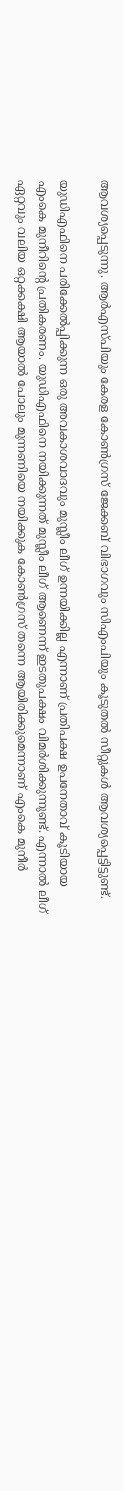ആവശ്യപ്പെടുന്നു. ആര്‍എസ്പിയും കേരള കോണ്‍ഗ്രസ് ജേക്കബ് വിഭാഗവും സിഎംപിയും കൂടുതല്‍ സീറ്റുകള്‍ ആവശ്യപ്പെട്ടിട്ടുണ്ട്.

യുഡിഎഫിനെ പരിക്കേല്‍പ്പിക്കുന്ന ഒരു അവകാശവാദവും മുസ്ലീം ലീഗ് ഉന്നയിക്കില്ല എന്നാണ് പ്രതിപക്ഷ ഉപനേതാവ് കൂടിയായ എംകെ മുനീറിന്റെ പ്രതികരണം. യുഡിഎഫിനെ നയിക്കുന്നത് മുസ്ലീം ലീഗ് ആണെന്ന് ഇടതുപക്ഷം വിമര്‍ശിക്കുന്നുണ്ട്. എന്നാല്‍ ലീഗ് ഏറ്റവും വലിയ ഒറ്റക്കക്ഷി ആയാല്‍ പോലും മുന്നണിയെ നയിക്കുക കോണ്‍ഗ്രസ് തന്നെ ആയിരിക്കുമെന്നാണ് എംകെ മുനീര്‍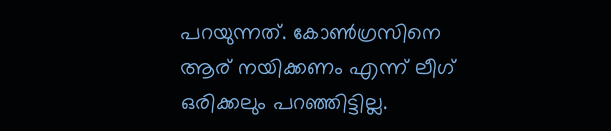പറയുന്നത്. കോണ്‍ഗ്രസിനെ ആര് നയിക്കണം എന്ന് ലീഗ് ഒരിക്കലും പറഞ്ഞിട്ടില്ല.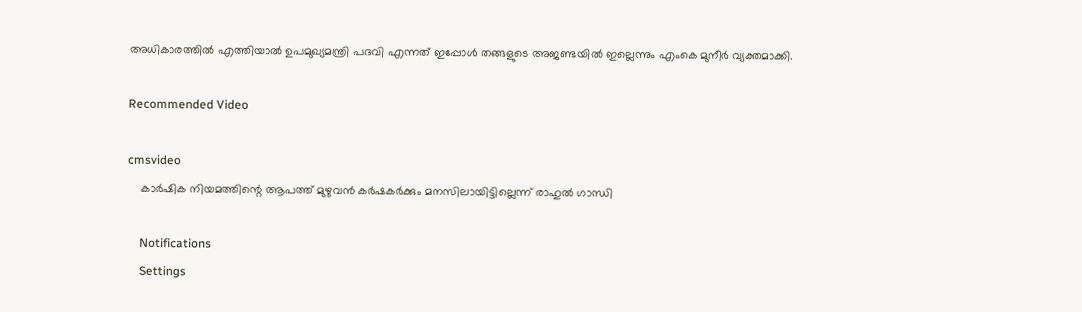അധികാരത്തില്‍ എത്തിയാല്‍ ഉപമുഖ്യമന്ത്രി പദവി എന്നത് ഇപ്പോള്‍ തങ്ങളുടെ അജണ്ടയില്‍ ഇല്ലെന്നും എംകെ മുനീര്‍ വ്യക്തമാക്കി.

Recommended Video

cmsvideo
    കാര്‍ഷിക നിയമത്തിന്റെ ആപത്ത് മുഴുവന്‍ കര്‍ഷകര്‍ക്കും മനസിലായിട്ടില്ലെന്ന് രാഹുല്‍ ഗാന്ധി

    Notifications
    Settings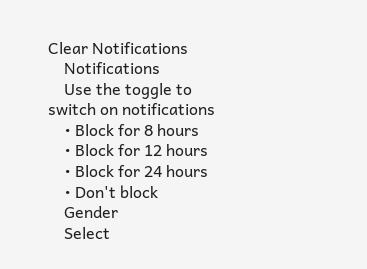Clear Notifications
    Notifications
    Use the toggle to switch on notifications
    • Block for 8 hours
    • Block for 12 hours
    • Block for 24 hours
    • Don't block
    Gender
    Select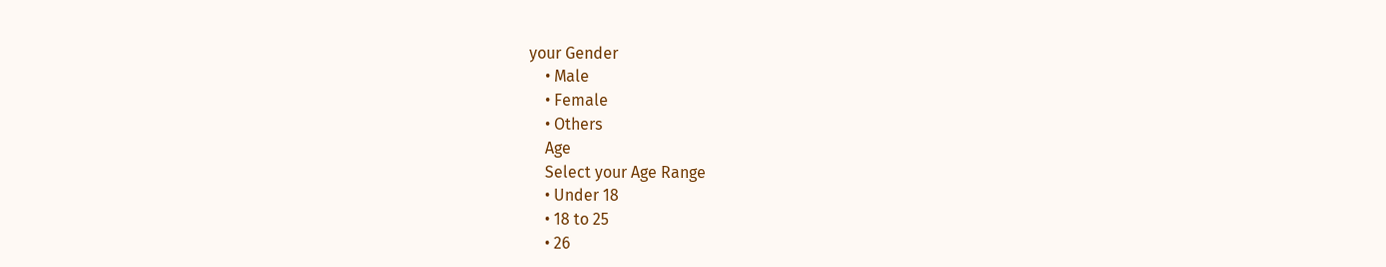your Gender
    • Male
    • Female
    • Others
    Age
    Select your Age Range
    • Under 18
    • 18 to 25
    • 26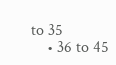to 35
    • 36 to 45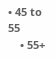• 45 to 55
    • 55+